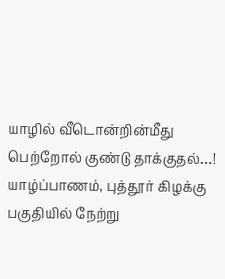யாழில் வீடொன்றின்மீது பெற்றோல் குண்டு தாக்குதல்…!
யாழ்ப்பாணம், புத்தூர் கிழக்கு பகுதியில் நேற்று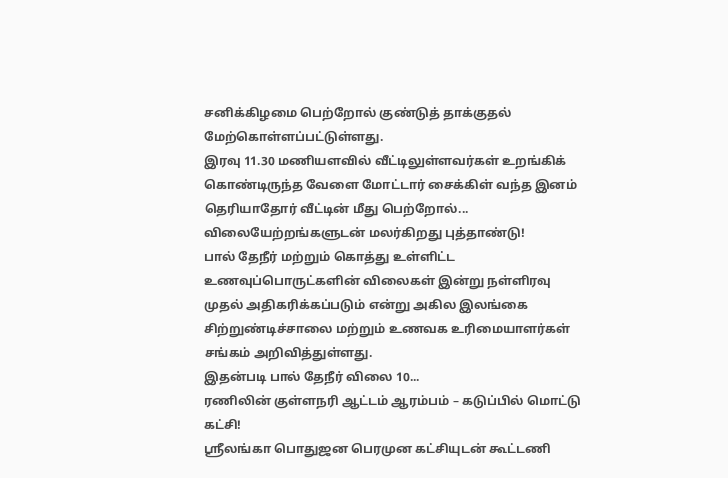சனிக்கிழமை பெற்றோல் குண்டுத் தாக்குதல் மேற்கொள்ளப்பட்டுள்ளது.
இரவு 11.30 மணியளவில் வீட்டிலுள்ளவர்கள் உறங்கிக் கொண்டிருந்த வேளை மோட்டார் சைக்கிள் வந்த இனம் தெரியாதோர் வீட்டின் மீது பெற்றோல்...
விலையேற்றங்களுடன் மலர்கிறது புத்தாண்டு!
பால் தேநீர் மற்றும் கொத்து உள்ளிட்ட உணவுப்பொருட்களின் விலைகள் இன்று நள்ளிரவு முதல் அதிகரிக்கப்படும் என்று அகில இலங்கை சிற்றுண்டிச்சாலை மற்றும் உணவக உரிமையாளர்கள் சங்கம் அறிவித்துள்ளது.
இதன்படி பால் தேநீர் விலை 10...
ரணிலின் குள்ளநரி ஆட்டம் ஆரம்பம் – கடுப்பில் மொட்டு கட்சி!
ஶ்ரீலங்கா பொதுஜன பெரமுன கட்சியுடன் கூட்டணி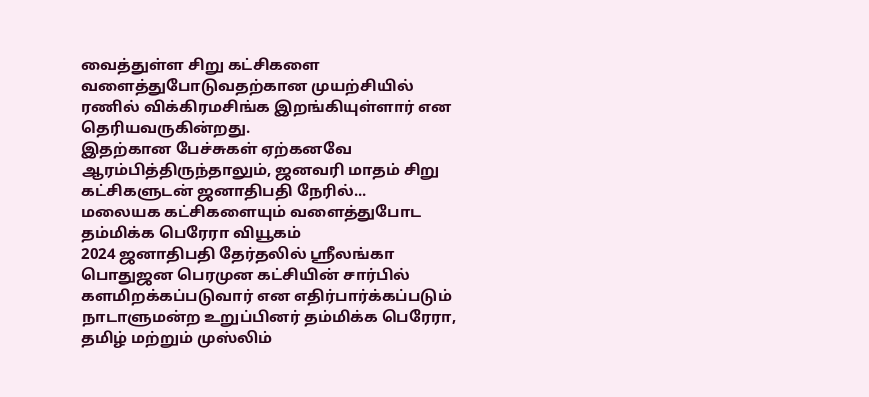வைத்துள்ள சிறு கட்சிகளை வளைத்துபோடுவதற்கான முயற்சியில் ரணில் விக்கிரமசிங்க இறங்கியுள்ளார் என தெரியவருகின்றது.
இதற்கான பேச்சுகள் ஏற்கனவே ஆரம்பித்திருந்தாலும், ஜனவரி மாதம் சிறு கட்சிகளுடன் ஜனாதிபதி நேரில்...
மலையக கட்சிகளையும் வளைத்துபோட தம்மிக்க பெரேரா வியூகம்
2024 ஜனாதிபதி தேர்தலில் ஶ்ரீலங்கா பொதுஜன பெரமுன கட்சியின் சார்பில் களமிறக்கப்படுவார் என எதிர்பார்க்கப்படும் நாடாளுமன்ற உறுப்பினர் தம்மிக்க பெரேரா, தமிழ் மற்றும் முஸ்லிம்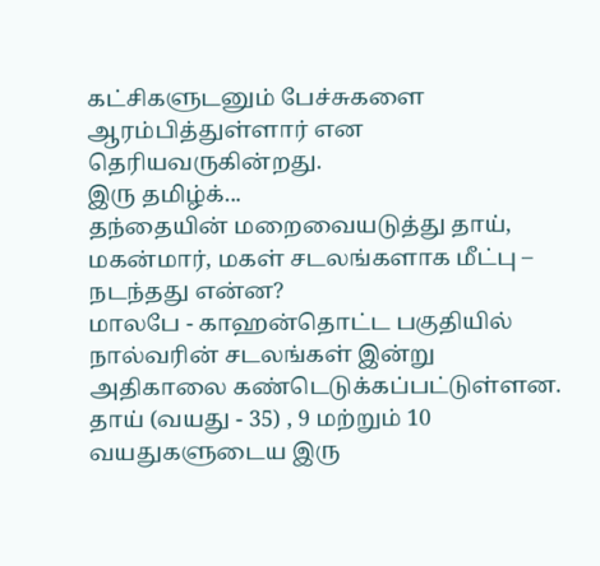கட்சிகளுடனும் பேச்சுகளை ஆரம்பித்துள்ளார் என தெரியவருகின்றது.
இரு தமிழ்க்...
தந்தையின் மறைவையடுத்து தாய், மகன்மார், மகள் சடலங்களாக மீட்பு – நடந்தது என்ன?
மாலபே - காஹன்தொட்ட பகுதியில் நால்வரின் சடலங்கள் இன்று அதிகாலை கண்டெடுக்கப்பட்டுள்ளன. தாய் (வயது - 35) , 9 மற்றும் 10 வயதுகளுடைய இரு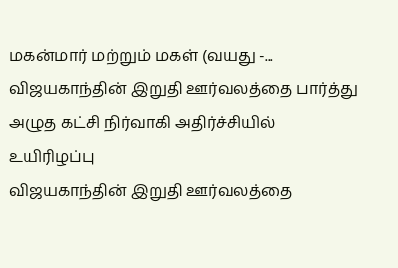மகன்மார் மற்றும் மகள் (வயது -...
விஜயகாந்தின் இறுதி ஊர்வலத்தை பார்த்து அழுத கட்சி நிர்வாகி அதிர்ச்சியில் உயிரிழப்பு
விஜயகாந்தின் இறுதி ஊர்வலத்தை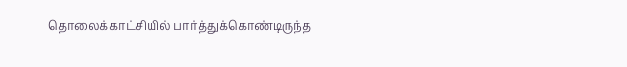தொலைக்காட்சியில் பார்த்துக்கொண்டிருந்த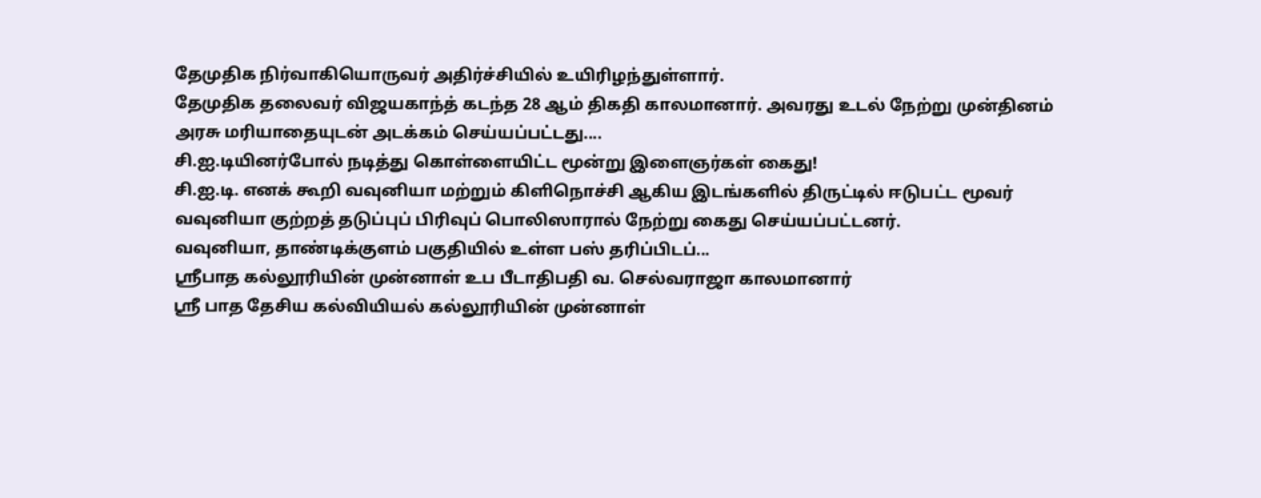தேமுதிக நிர்வாகியொருவர் அதிர்ச்சியில் உயிரிழந்துள்ளார்.
தேமுதிக தலைவர் விஜயகாந்த் கடந்த 28 ஆம் திகதி காலமானார். அவரது உடல் நேற்று முன்தினம் அரசு மரியாதையுடன் அடக்கம் செய்யப்பட்டது....
சி.ஐ.டியினர்போல் நடித்து கொள்ளையிட்ட மூன்று இளைஞர்கள் கைது!
சி.ஐ.டி. எனக் கூறி வவுனியா மற்றும் கிளிநொச்சி ஆகிய இடங்களில் திருட்டில் ஈடுபட்ட மூவர் வவுனியா குற்றத் தடுப்புப் பிரிவுப் பொலிஸாரால் நேற்று கைது செய்யப்பட்டனர்.
வவுனியா, தாண்டிக்குளம் பகுதியில் உள்ள பஸ் தரிப்பிடப்...
ஶ்ரீபாத கல்லூரியின் முன்னாள் உப பீடாதிபதி வ. செல்வராஜா காலமானார்
ஸ்ரீ பாத தேசிய கல்வியியல் கல்லூரியின் முன்னாள்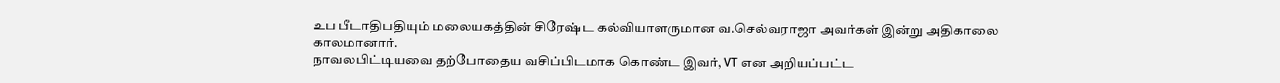உப பீடாதிபதியும் மலையகத்தின் சிரேஷ்ட கல்வியாளருமான வ.செல்வராஜா அவர்கள் இன்று அதிகாலை காலமானார்.
நாவலபிட்டியவை தற்போதைய வசிப்பிடமாக கொண்ட இவர், VT என அறியப்பட்ட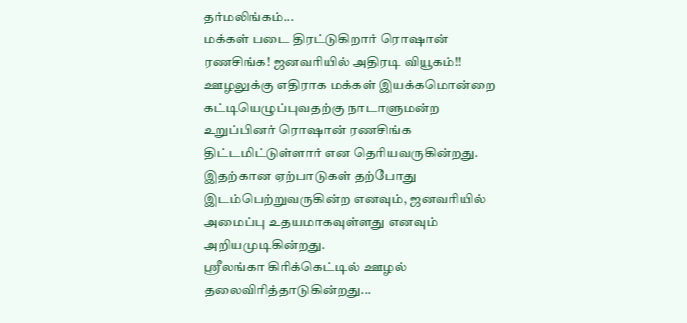தர்மலிங்கம்...
மக்கள் படை திரட்டுகிறார் ரொஷான் ரணசிங்க! ஜனவரியில் அதிரடி வியூகம்!!
ஊழலுக்கு எதிராக மக்கள் இயக்கமொன்றை கட்டியெழுப்புவதற்கு நாடாளுமன்ற உறுப்பினர் ரொஷான் ரணசிங்க திட்டமிட்டுள்ளார் என தெரியவருகின்றது.
இதற்கான ஏற்பாடுகள் தற்போது இடம்பெற்றுவருகின்ற எனவும், ஜனவரியில் அமைப்பு உதயமாகவுள்ளது எனவும் அறியமுடிகின்றது.
ஶ்ரீலங்கா கிரிக்கெட்டில் ஊழல் தலைவிரித்தாடுகின்றது...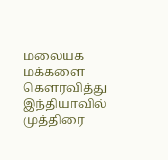மலையக மக்களை கௌரவித்து இந்தியாவில் முத்திரை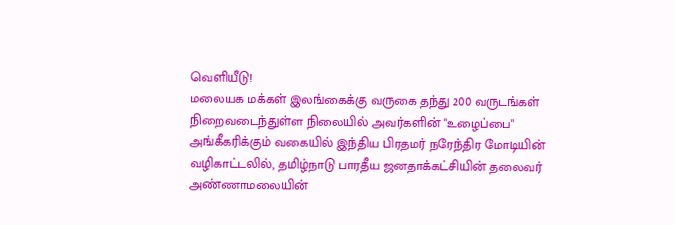வெளியீடு!
மலையக மக்கள் இலங்கைக்கு வருகை தந்து 200 வருடங்கள் நிறைவடைந்துள்ள நிலையில் அவர்களின் "உழைப்பை" அங்கீகரிக்கும் வகையில் இந்திய பிரதமர் நரேந்திர மோடியின் வழிகாட்டலில், தமிழ்நாடு பாரதீய ஜனதாக்கட்சியின் தலைவர் அண்ணாமலையின்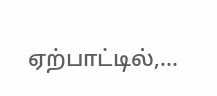ஏற்பாட்டில்,...